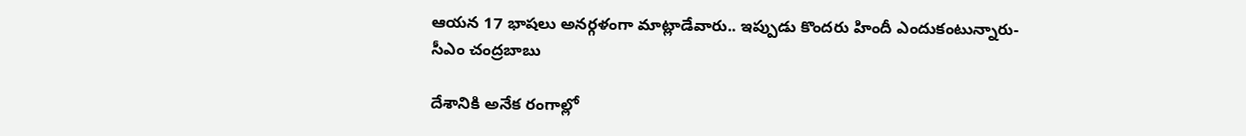ఆయన 17 భాషలు అనర్గళంగా మాట్లాడేవారు.. ఇప్పుడు కొందరు హిందీ ఎందుకంటున్నారు- సీఎం చంద్రబాబు

దేశానికి అనేక రంగాల్లో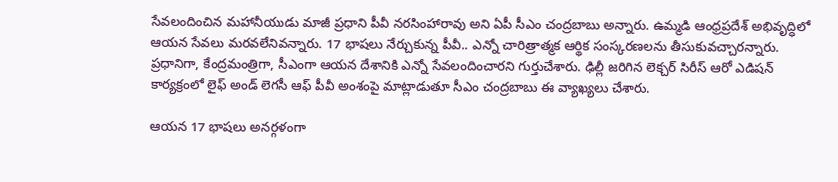సేవలందించిన మహానీయుడు మాజీ ప్రధాని పీవీ నరసింహారావు అని ఏపీ సీఎం చంద్రబాబు అన్నారు. ఉమ్మడి ఆంధ్రప్రదేశ్‌ అభివృద్ధిలో ఆయన సేవలు మరవలేనివన్నారు. 17 భాషలు నేర్చుకున్న పీవీ.. ఎన్నో చారిత్రాత్మక ఆర్థిక సంస్కరణలను తీసుకువచ్చారన్నారు. ప్రధానిగా, కేంద్రమంత్రిగా, సీఎంగా ఆయన దేశానికి ఎన్నో సేవలందించారని గుర్తుచేశారు. ఢిల్లీ జరిగిన లెక్చర్‌ సిరీస్‌ ఆరో ఎడిషన్‌ కార్యక్రంలో లైఫ్‌ అండ్‌ లెగసీ ఆఫ్‌ పీవీ అంశంపై మాట్లాడుతూ సీఎం చంద్రబాబు ఈ వ్యాఖ్యలు చేశారు.

ఆయన 17 భాషలు అనర్గళంగా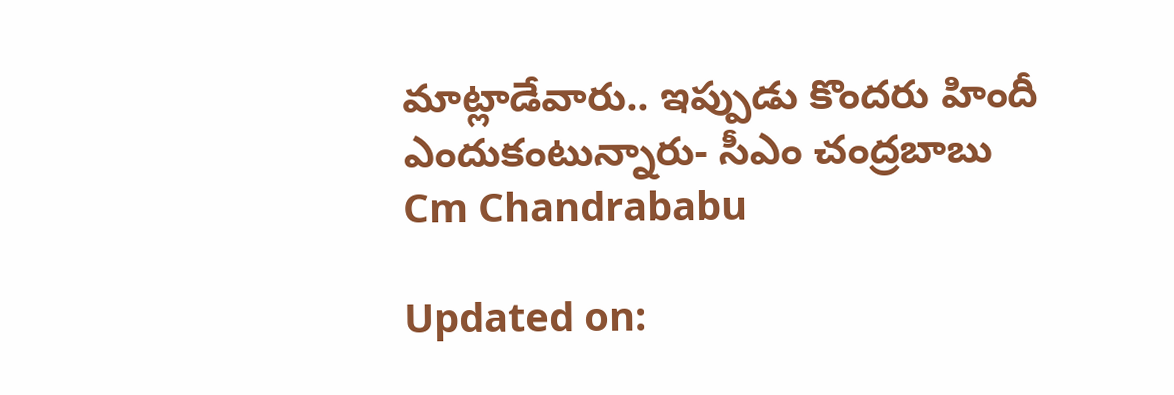మాట్లాడేవారు.. ఇప్పుడు కొందరు హిందీ ఎందుకంటున్నారు- సీఎం చంద్రబాబు
Cm Chandrababu

Updated on: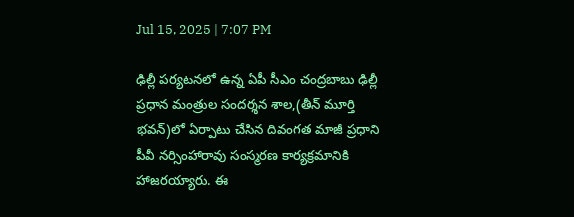Jul 15, 2025 | 7:07 PM

ఢిల్లీ పర్యటనలో ఉన్న ఏపీ సీఎం చంద్రబాబు ఢిల్లీ ప్రధాన మంత్రుల సందర్శన శాల,(తీన్ మూర్తి భవన్)లో ఏర్పాటు చేసిన దివంగత మాజీ ప్రధాని పీవీ నర్సింహారావు సంస్మరణ కార్యక్రమానికి హాజరయ్యారు. ఈ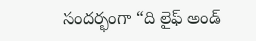సందర్భంగా “ది లైఫ్ అండ్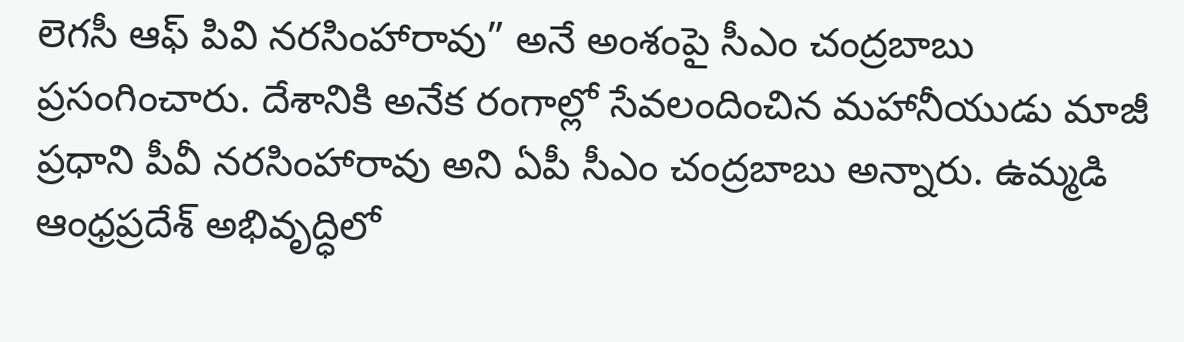లెగసీ ఆఫ్ పివి నరసింహారావు” అనే అంశంపై సీఎం చంద్రబాబు ప్రసంగించారు. దేశానికి అనేక రంగాల్లో సేవలందించిన మహానీయుడు మాజీ ప్రధాని పీవీ నరసింహారావు అని ఏపీ సీఎం చంద్రబాబు అన్నారు. ఉమ్మడి ఆంధ్రప్రదేశ్‌ అభివృద్ధిలో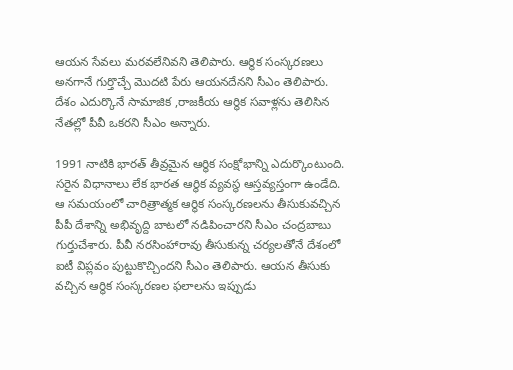ఆయన సేవలు మరవలేనివని తెలిపారు. ఆర్థిక సంస్కరణలు అనగానే గుర్తొచ్చే మొదటి పేరు ఆయనదేనని సీఎం తెలిపారు. దేశం ఎదుర్కొనే సామాజిక ,రాజకీయ ఆర్థిక సవాళ్లను తెలిసిన నేతల్లో పీవీ ఒకరని సీఎం అన్నారు.

1991 నాటికి భారత్ తీవ్రమైన ఆర్ధిక సంక్షోభాన్ని ఎదుర్కొంటుంది. సరైన విధానాలు లేక భారత ఆర్థిక వ్యవస్థ ఆస్తవ్యస్తంగా ఉండేది. ఆ సమయంలో చారిత్రాత్మక ఆర్థిక సంస్కరణలను తీసుకువచ్చిన పీపీ దేశాన్ని అభివృద్ది బాటలో నడిపించారని సీఎం చంద్రబాబు గుర్తుచేశారు. పీవీ నరసింహారావు తీసుకున్న చర్యలతోనే దేశంలో ఐటీ విప్లవం పుట్టుకొచ్చిందని సీఎం తెలిపారు. ఆయన తీసుకు వచ్చిన ఆర్థిక సంస్కరణల ఫలాలను ఇప్పుడు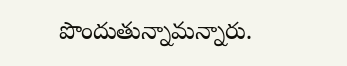పొందుతున్నామన్నారు.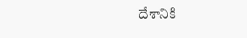దేశానికి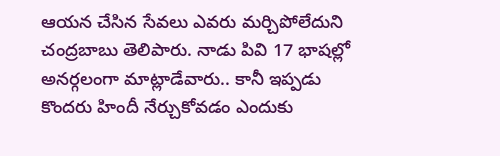ఆయన చేసిన సేవలు ఎవరు మర్చిపోలేదుని చంద్రబాబు తెలిపారు. నాడు పివి 17 భాషల్లో అనర్గలంగా మాట్లాడేవారు.. కానీ ఇప్పడు కొందరు హిందీ నేర్చుకోవడం ఎందుకు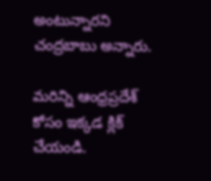అంటున్నారని చంద్రబాబు అన్నారు.

మరిన్ని ఆంధ్రప్రదేశ్ కోసం ఇక్కడ క్లిక్ చేయండి.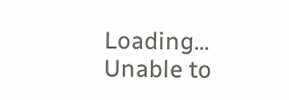Loading...
Unable to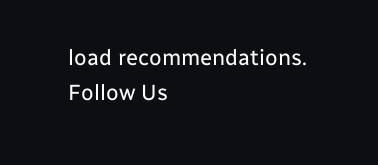load recommendations.
Follow Us